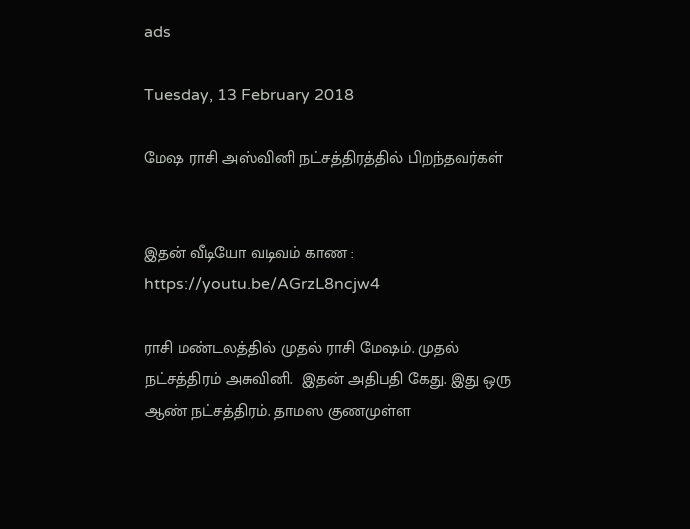ads

Tuesday, 13 February 2018

மேஷ ராசி அஸ்வினி நட்சத்திரத்தில் பிறந்தவர்கள்


இதன் வீடியோ வடிவம் காண : https://youtu.be/AGrzL8ncjw4

ராசி மண்டலத்தில் முதல் ராசி மேஷம். முதல் நட்சத்திரம் அசுவினி.  இதன் அதிபதி கேது. இது ஒரு ஆண் நட்சத்திரம். தாமஸ குணமுள்ள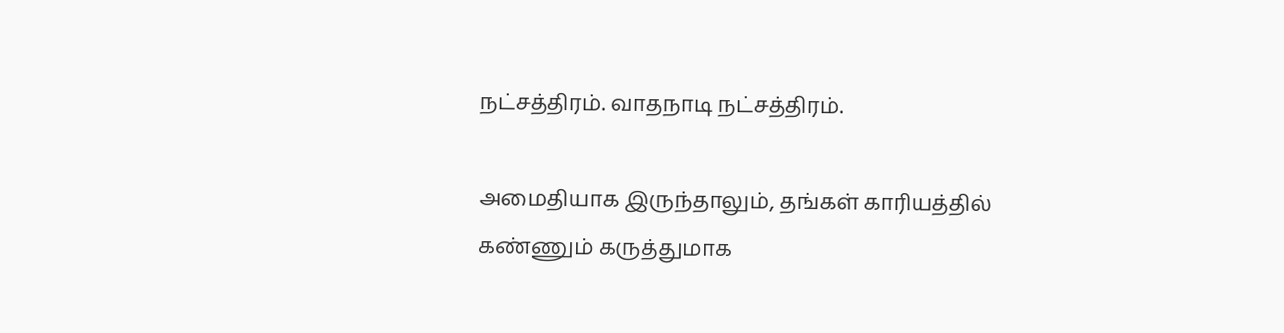நட்சத்திரம். வாதநாடி நட்சத்திரம்.

அமைதியாக இருந்தாலும், தங்கள் காரியத்தில் கண்ணும் கருத்துமாக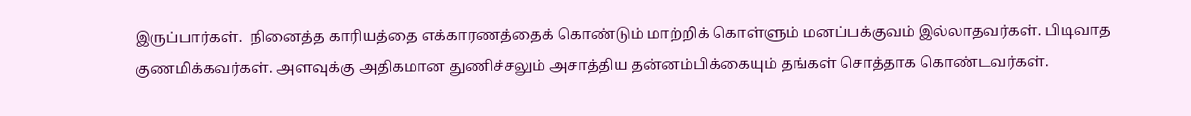இருப்பார்கள்.  நினைத்த காரியத்தை எக்காரணத்தைக் கொண்டும் மாற்றிக் கொள்ளும் மனப்பக்குவம் இல்லாதவர்கள். பிடிவாத குணமிக்கவர்கள். அளவுக்கு அதிகமான துணிச்சலும் அசாத்திய தன்னம்பிக்கையும் தங்கள் சொத்தாக கொண்டவர்கள்.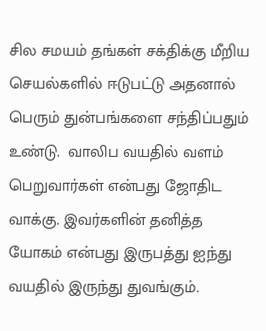சில சமயம் தங்கள் சக்திக்கு மீறிய செயல்களில் ஈடுபட்டு அதனால் பெரும் துன்பங்களை சந்திப்பதும் உண்டு.  வாலிப வயதில் வளம் பெறுவார்கள் என்பது ஜோதிட வாக்கு. இவர்களின் தனித்த யோகம் என்பது இருபத்து ஐந்து வயதில் இருந்து துவங்கும்.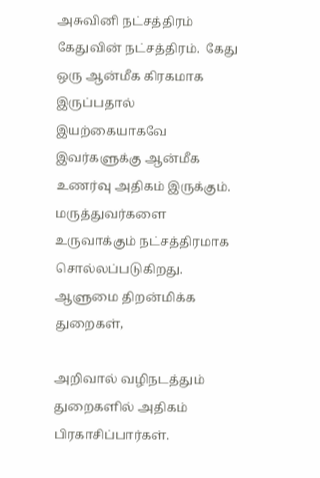அசுவினி நட்சத்திரம் கேதுவின் நட்சத்திரம்.  கேது ஒரு ஆன்மீக கிரகமாக இருப்பதால்  இயற்கையாகவே இவர்களுக்கு ஆன்மீக உணர்வு அதிகம் இருக்கும்.  மருத்துவர்களை உருவாக்கும் நட்சத்திரமாக சொல்லப்படுகிறது. ஆளுமை திறன்மிக்க துறைகள்,

அறிவால் வழிநடத்தும் துறைகளில் அதிகம் பிரகாசிப்பார்கள்.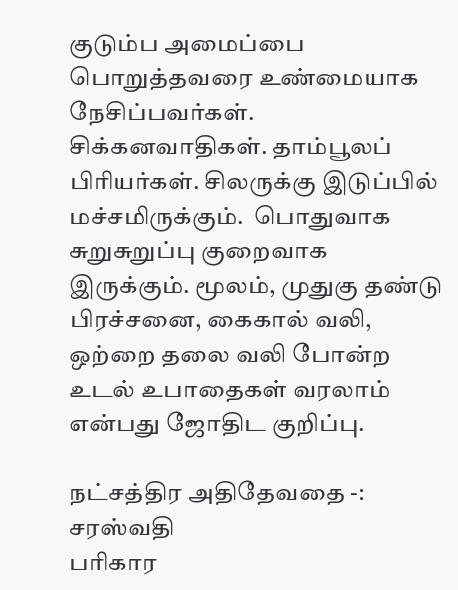குடும்ப அமைப்பை பொறுத்தவரை உண்மையாக நேசிப்பவர்கள்.  சிக்கனவாதிகள். தாம்பூலப் பிரியர்கள். சிலருக்கு இடுப்பில் மச்சமிருக்கும்.  பொதுவாக சுறுசுறுப்பு குறைவாக இருக்கும். மூலம், முதுகு தண்டு பிரச்சனை, கைகால் வலி, ஒற்றை தலை வலி போன்ற உடல் உபாதைகள் வரலாம் என்பது ஜோதிட குறிப்பு.

நட்சத்திர அதிதேவதை -:  சரஸ்வதி
பரிகார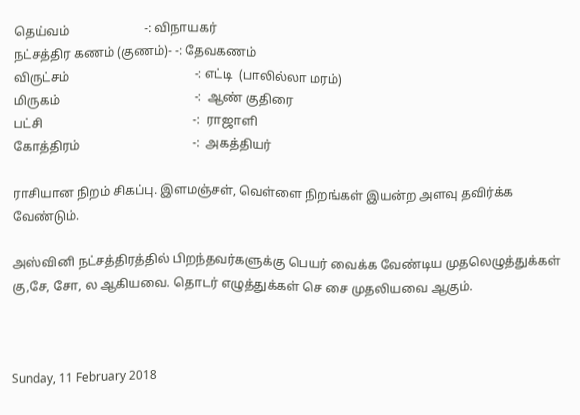தெய்வம்                        -: விநாயகர்
நட்சத்திர கணம் (குணம்)- -: தேவகணம்
விருட்சம்                                        -: எட்டி  (பாலில்லா மரம்)
மிருகம்                                           -:  ஆண் குதிரை
பட்சி                                                -:  ராஜாளி
கோத்திரம்                                    -:  அகத்தியர்

ராசியான நிறம் சிகப்பு. இளமஞ்சள், வெள்ளை நிறங்கள் இயன்ற அளவு தவிர்க்க வேண்டும்.

அஸ்வினி நட்சத்திரத்தில் பிறந்தவர்களுக்கு பெயர் வைக்க வேண்டிய முதலெழுத்துக்கள் கு,சே, சோ, ல ஆகியவை. தொடர் எழுத்துக்கள் செ சை முதலியவை ஆகும்.



Sunday, 11 February 2018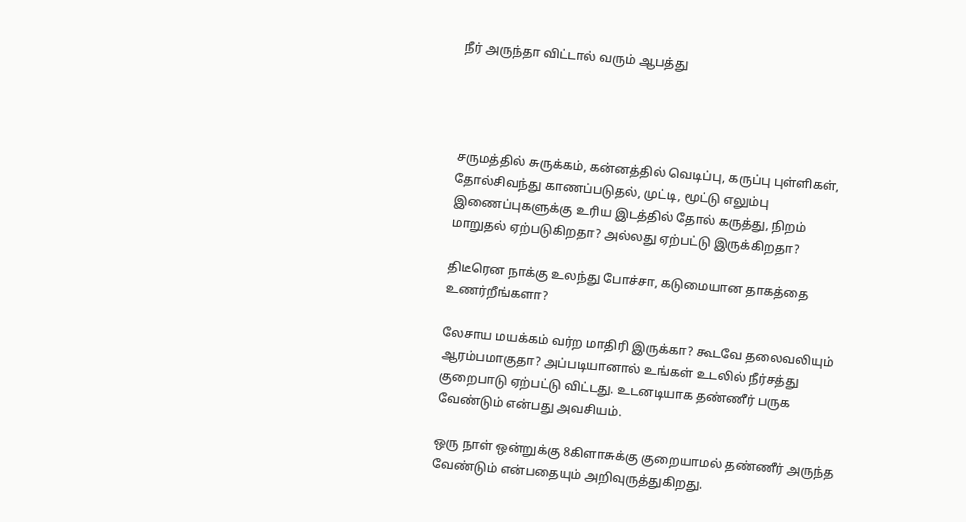நீர் அருந்தா விட்டால் வரும் ஆபத்து




சருமத்தில் சுருக்கம், கன்னத்தில் வெடிப்பு, கருப்பு புள்ளிகள், தோல்சிவந்து காணப்படுதல், முட்டி, மூட்டு எலும்பு இணைப்புகளுக்கு உரிய இடத்தில் தோல் கருத்து, நிறம் மாறுதல் ஏற்படுகிறதா? அல்லது ஏற்பட்டு இருக்கிறதா?

திடீரென நாக்கு உலந்து போச்சா, கடுமையான தாகத்தை உணர்றீங்களா?

லேசாய மயக்கம் வர்ற மாதிரி இருக்கா? கூடவே தலைவலியும் ஆரம்பமாகுதா? அப்படியானால் உங்கள் உடலில் நீர்சத்து குறைபாடு ஏற்பட்டு விட்டது. உடனடியாக தண்ணீர் பருக வேண்டும் என்பது அவசியம்.

ஒரு நாள் ஒன்றுக்கு 8கிளாசுக்கு குறையாமல் தண்ணீர் அருந்த வேண்டும் என்பதையும் அறிவுருத்துகிறது.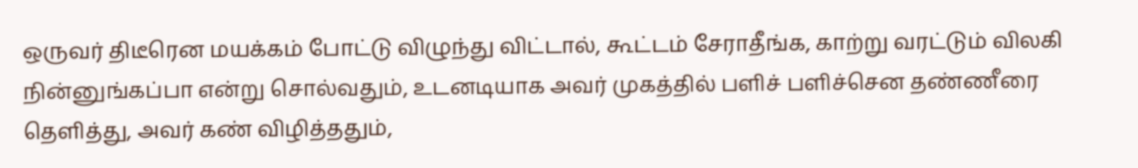ஒருவர் திடீரென மயக்கம் போட்டு விழுந்து விட்டால், கூட்டம் சேராதீங்க, காற்று வரட்டும் விலகி நின்னுங்கப்பா என்று சொல்வதும், உடனடியாக அவர் முகத்தில் பளிச் பளிச்சென தண்ணீரை தெளித்து, அவர் கண் விழித்ததும்,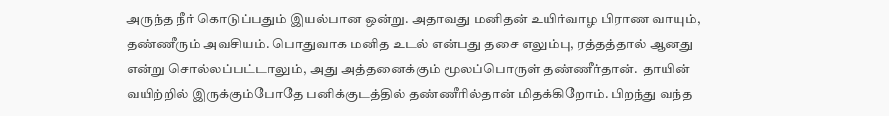அருந்த நீர் கொடுப்பதும் இயல்பான ஒன்று. அதாவது மனிதன் உயிர்வாழ பிராண வாயும், தண்ணீரும் அவசியம். பொதுவாக மனித உடல் என்பது தசை எலும்பு, ரத்தத்தால் ஆனது என்று சொல்லப்பட்டாலும், அது அத்தனைக்கும் மூலப்பொருள் தண்ணீர்தான்.  தாயின் வயிற்றில் இருக்கும்போதே பனிக்குடத்தில் தண்ணீரில்தான் மிதக்கிறோம். பிறந்து வந்த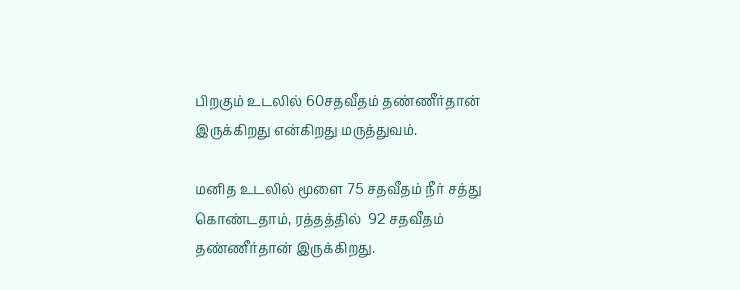பிறகும் உடலில் 60சதவீதம் தண்ணீர்தான் இருக்கிறது என்கிறது மருத்துவம்.

மனித உடலில் மூளை 75 சதவீதம் நீர் சத்து கொண்டதாம், ரத்தத்தில்  92 சதவீதம் தண்ணீர்தான் இருக்கிறது.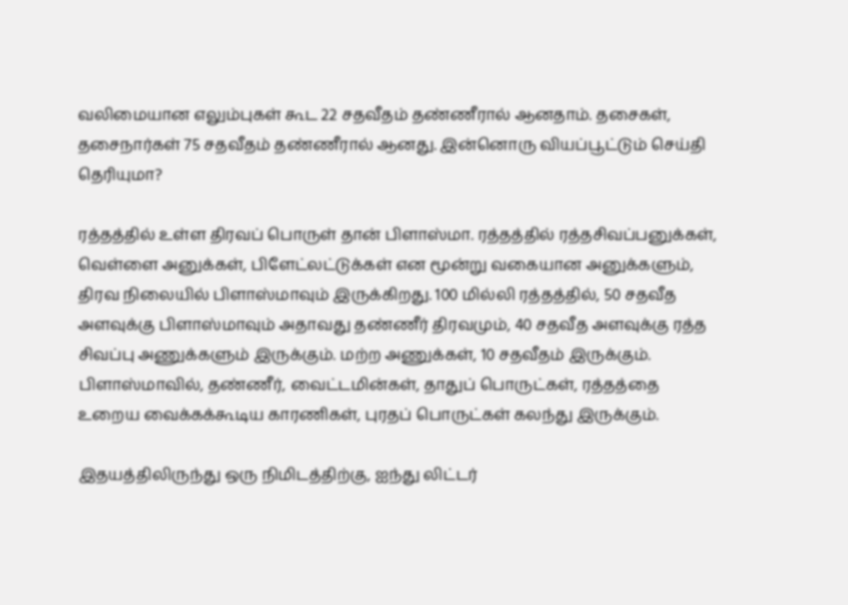வலிமையான எலும்புகள் கூட 22 சதவீதம் தண்ணீரால் ஆனதாம். தசைகள், தசைநார்கள் 75 சதவீதம் தண்ணீரால் ஆனது. இன்னொரு வியப்பூட்டும் செய்தி தெரியுமா?

ரத்தத்தில் உள்ள திரவப் பொருள் தான் பிளாஸ்மா. ரத்தத்தில் ரத்தசிவப்பனுக்கள், வெள்ளை அனுக்கள், பிளேட்லட்டுக்கள் என மூன்று வகையான அனுக்களும், திரவ நிலையில் பிளாஸ்மாவும் இருக்கிறது. 100 மில்லி ரத்தத்தில், 50 சதவீத அளவுக்கு பிளாஸ்மாவும் அதாவது தண்ணீர் திரவமும், 40 சதவீத அளவுக்கு ரத்த சிவப்பு அணுக்களும் இருக்கும். மற்ற அணுக்கள், 10 சதவீதம் இருக்கும். பிளாஸ்மாவில், தண்ணீர், வைட்டமின்கள், தாதுப் பொருட்கள், ரத்தத்தை உறைய வைக்கக்கூடிய காரணிகள், புரதப் பொருட்கள் கலந்து இருக்கும்.

இதயத்திலிருந்து ஒரு நிமிடத்திற்கு, ஐந்து லிட்டர்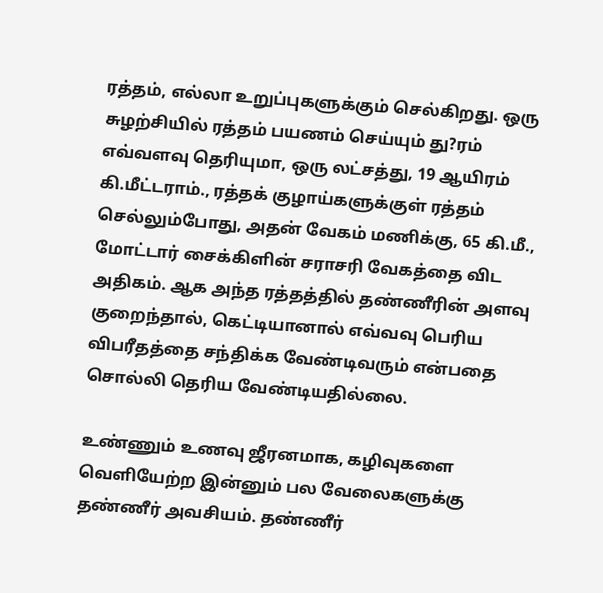ரத்தம், எல்லா உறுப்புகளுக்கும் செல்கிறது. ஒரு சுழற்சியில் ரத்தம் பயணம் செய்யும் து?ரம் எவ்வளவு தெரியுமா, ஒரு லட்சத்து, 19 ஆயிரம் கி.மீட்டராம்., ரத்தக் குழாய்களுக்குள் ரத்தம் செல்லும்போது, அதன் வேகம் மணிக்கு, 65 கி.மீ., மோட்டார் சைக்கிளின் சராசரி வேகத்தை விட அதிகம். ஆக அந்த ரத்தத்தில் தண்ணீரின் அளவு குறைந்தால், கெட்டியானால் எவ்வவு பெரிய விபரீதத்தை சந்திக்க வேண்டிவரும் என்பதை சொல்லி தெரிய வேண்டியதில்லை.

உண்ணும் உணவு ஜீரனமாக, கழிவுகளை வெளியேற்ற இன்னும் பல வேலைகளுக்கு தண்ணீர் அவசியம். தண்ணீர்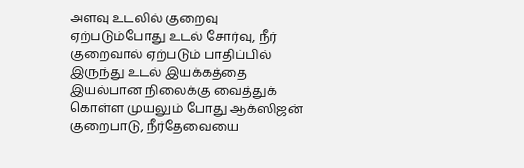அளவு உடலில் குறைவு ஏற்படும்போது உடல் சோர்வு, நீர் குறைவால் ஏற்படும் பாதிப்பில் இருந்து உடல் இயக்கத்தை இயல்பான நிலைக்கு வைத்துக் கொள்ள முயலும் போது ஆக்ஸிஜன் குறைபாடு, நீர்தேவையை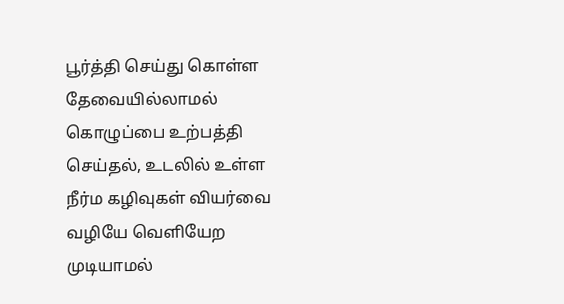பூர்த்தி செய்து கொள்ள தேவையில்லாமல் கொழுப்பை உற்பத்தி செய்தல், உடலில் உள்ள நீர்ம கழிவுகள் வியர்வை வழியே வெளியேற முடியாமல்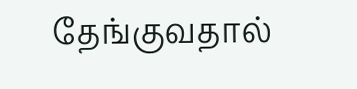தேங்குவதால்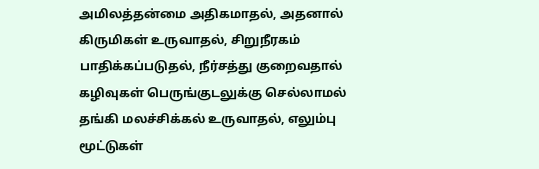அமிலத்தன்மை அதிகமாதல், அதனால் கிருமிகள் உருவாதல், சிறுநீரகம் பாதிக்கப்படுதல், நீர்சத்து குறைவதால் கழிவுகள் பெருங்குடலுக்கு செல்லாமல் தங்கி மலச்சிக்கல் உருவாதல், எலும்பு மூட்டுகள்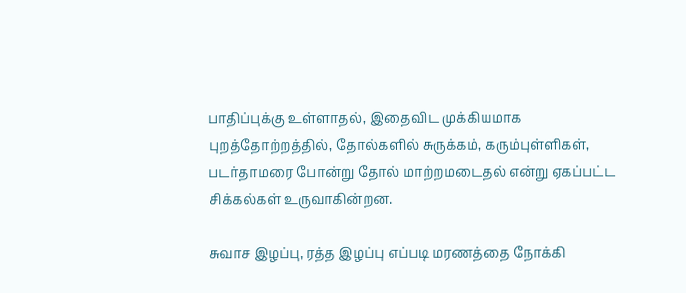பாதிப்புக்கு உள்ளாதல், இதைவிட முக்கியமாக புறத்தோற்றத்தில், தோல்களில் சுருக்கம், கரும்புள்ளிகள், படர்தாமரை போன்று தோல் மாற்றமடைதல் என்று ஏகப்பட்ட சிக்கல்கள் உருவாகின்றன.

சுவாச இழப்பு, ரத்த இழப்பு எப்படி மரணத்தை நோக்கி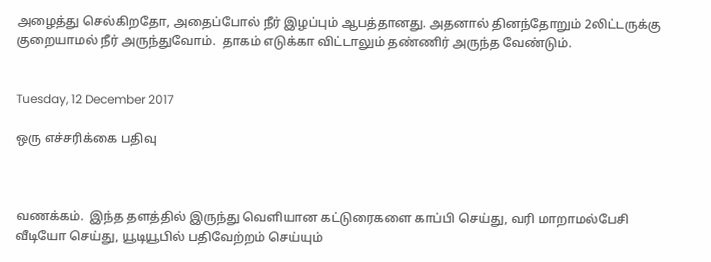அழைத்து செல்கிறதோ, அதைப்போல் நீர் இழப்பும் ஆபத்தானது. அதனால் தினந்தோறும் 2லிட்டருக்கு குறையாமல் நீர் அருந்துவோம்.  தாகம் எடுக்கா விட்டாலும் தண்ணிர் அருந்த வேண்டும்.


Tuesday, 12 December 2017

ஒரு எச்சரிக்கை பதிவு



வணக்கம்.  இந்த தளத்தில் இருந்து வெளியான கட்டுரைகளை காப்பி செய்து, வரி மாறாமல்பேசி வீடியோ செய்து, யூடியூபில் பதிவேற்றம் செய்யும்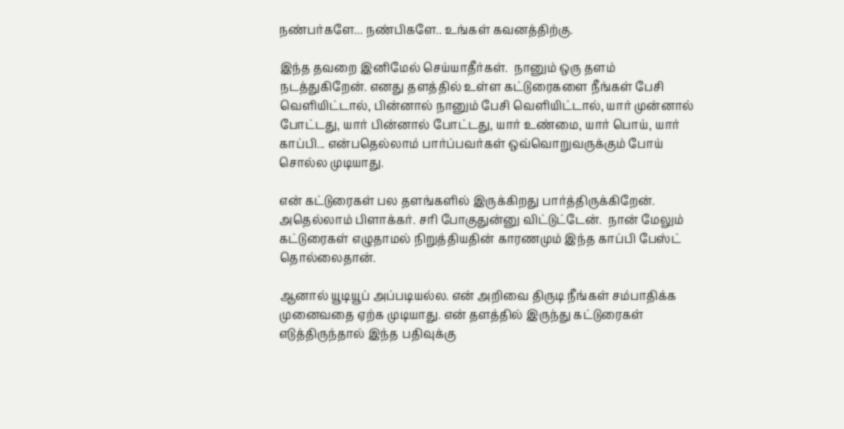நண்பர்களே... நண்பிகளே.. உங்கள் கவனத்திற்கு.

இந்த தவறை இனிமேல் செய்யாதீர்கள்.  நானும் ஒரு தளம் நடத்துகிறேன். எனது தளத்தில் உள்ள கட்டுரைகளை நீங்கள் பேசி வெளியிட்டால், பின்னால் நானும் பேசி வெளியிட்டால், யார் முன்னால் போட்டது, யார் பின்னால் போட்டது, யார் உண்மை, யார் பொய், யார் காப்பி... என்பதெல்லாம் பார்ப்பவர்கள் ஒவ்வொறுவருக்கும் போய் சொல்ல முடியாது.

என் கட்டுரைகள் பல தளங்களில் இருக்கிறது பார்த்திருக்கிறேன்.  அதெல்லாம் பிளாக்கர். சரி போகுதுன்னு விட்டுட்டேன்.  நான் மேலும் கட்டுரைகள் எழுதாமல் நிறுத்தியதின் காரணமும் இந்த காப்பி பேஸ்ட் தொல்லைதான்.

ஆனால் யூடியூப் அப்படியல்ல. என் அறிவை திருடி நீங்கள் சம்பாதிக்க முனைவதை ஏற்க முடியாது. என் தளத்தில் இருந்து கட்டுரைகள் எடுத்திருந்தால் இந்த பதிவுக்கு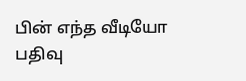பின் எந்த வீடியோ பதிவு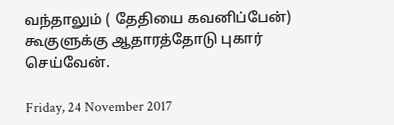வந்தாலும் ( தேதியை கவனிப்பேன்) கூகுளுக்கு ஆதாரத்தோடு புகார் செய்வேன்.

Friday, 24 November 2017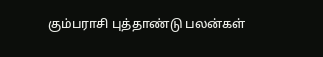கும்பராசி புத்தாண்டு பலன்கள்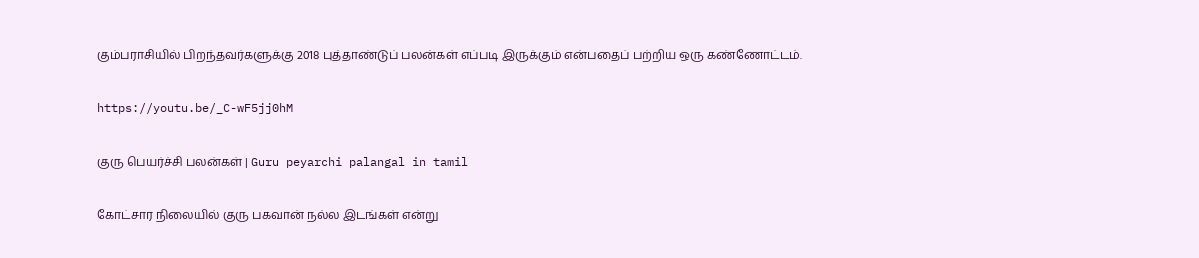கும்பராசியில் பிறந்தவர்களுக்கு 2018 புத்தாண்டுப் பலன்கள் எப்படி இருக்கும் என்பதைப் பற்றிய ஒரு கண்ணோட்டம்.

https://youtu.be/_C-wF5jj0hM

குரு பெயர்ச்சி பலன்கள் | Guru peyarchi palangal in tamil

கோட்சார நிலையில் குரு பகவான் நல்ல இடங்கள் என்று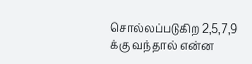சொல்லப்படுகிற 2,5,7,9 க்கு வந்தால் என்ன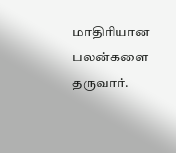மாதிரியான பலன்களை தருவார்.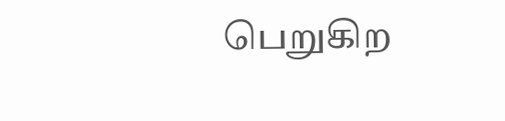பெறுகிற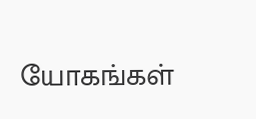யோகங்கள்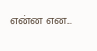என்ன என...